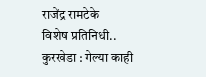राजेंद्र रामटेके
विशेष प्रतिनिधी..
कुरखेडा : गेल्या काही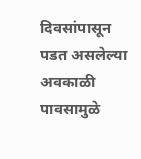दिवसांपासून पडत असलेल्या अवकाळी पावसामुळे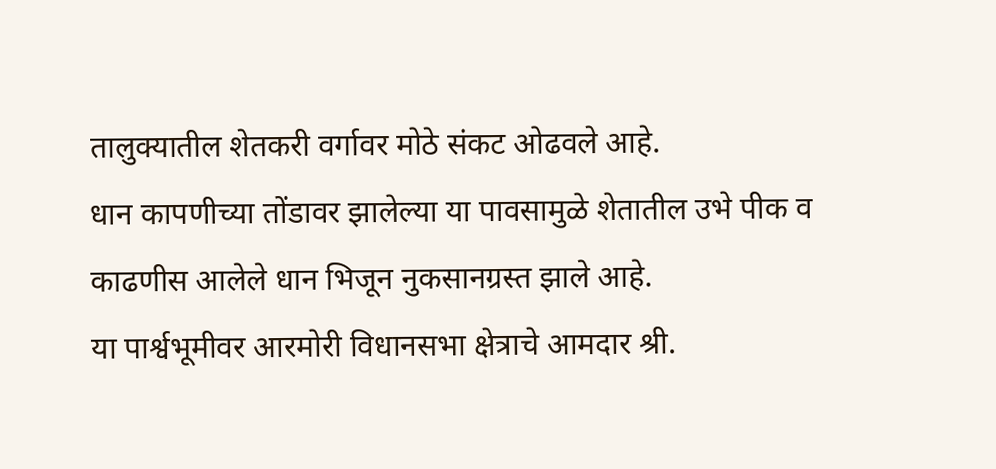तालुक्यातील शेतकरी वर्गावर मोठे संकट ओढवले आहे.
धान कापणीच्या तोंडावर झालेल्या या पावसामुळे शेतातील उभे पीक व काढणीस आलेले धान भिजून नुकसानग्रस्त झाले आहे.
या पार्श्वभूमीवर आरमोरी विधानसभा क्षेत्राचे आमदार श्री.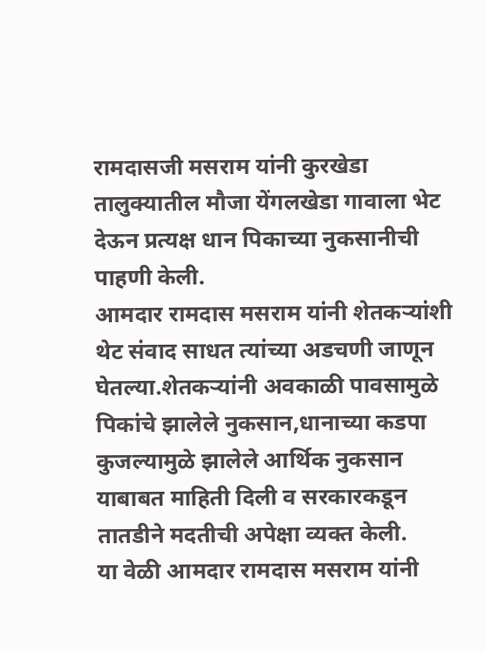रामदासजी मसराम यांनी कुरखेडा तालुक्यातील मौजा येंगलखेडा गावाला भेट देऊन प्रत्यक्ष धान पिकाच्या नुकसानीची पाहणी केली.
आमदार रामदास मसराम यांनी शेतकऱ्यांशी थेट संवाद साधत त्यांच्या अडचणी जाणून घेतल्या.शेतकऱ्यांनी अवकाळी पावसामुळे पिकांचे झालेले नुकसान,धानाच्या कडपा कुजल्यामुळे झालेले आर्थिक नुकसान याबाबत माहिती दिली व सरकारकडून तातडीने मदतीची अपेक्षा व्यक्त केली.
या वेळी आमदार रामदास मसराम यांनी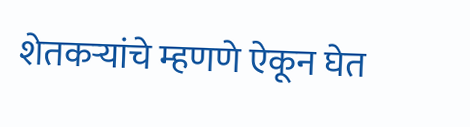शेतकऱ्यांचे म्हणणे ऐकून घेत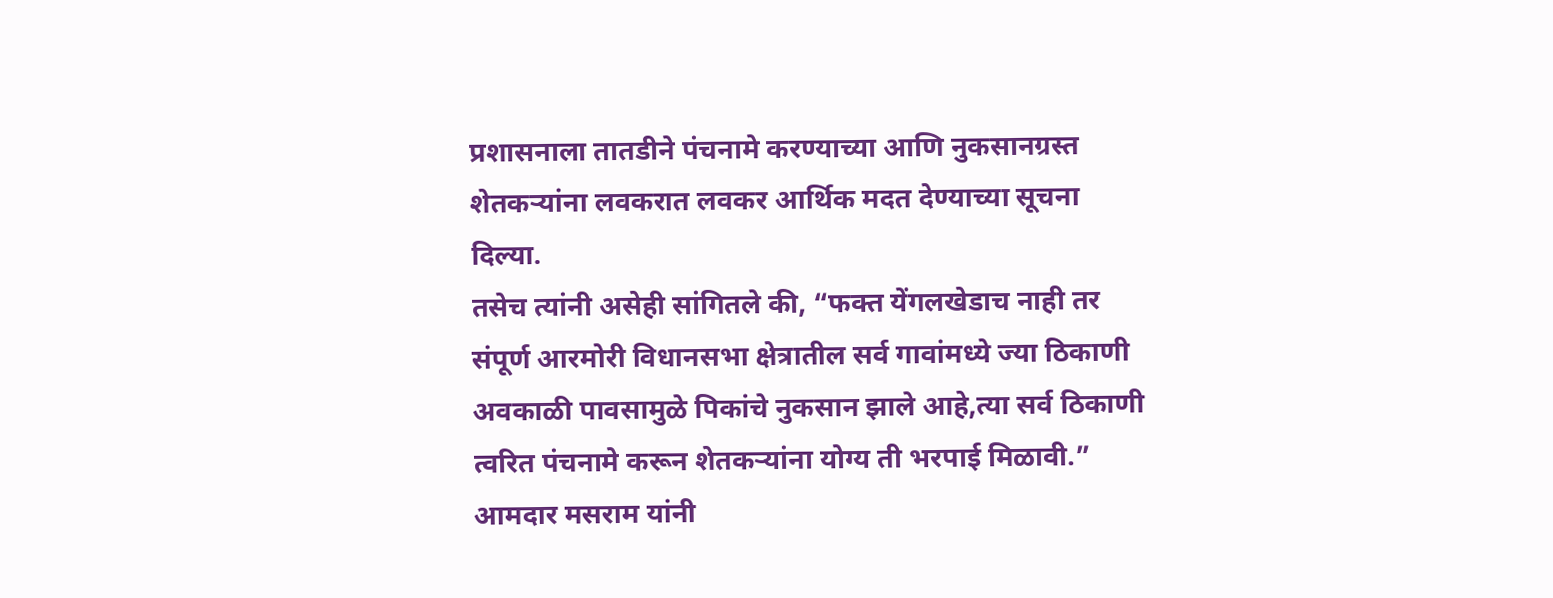प्रशासनाला तातडीने पंचनामे करण्याच्या आणि नुकसानग्रस्त शेतकऱ्यांना लवकरात लवकर आर्थिक मदत देण्याच्या सूचना दिल्या.
तसेच त्यांनी असेही सांगितले की, “फक्त येंगलखेडाच नाही तर संपूर्ण आरमोरी विधानसभा क्षेत्रातील सर्व गावांमध्ये ज्या ठिकाणी अवकाळी पावसामुळे पिकांचे नुकसान झाले आहे,त्या सर्व ठिकाणी त्वरित पंचनामे करून शेतकऱ्यांना योग्य ती भरपाई मिळावी.”
आमदार मसराम यांनी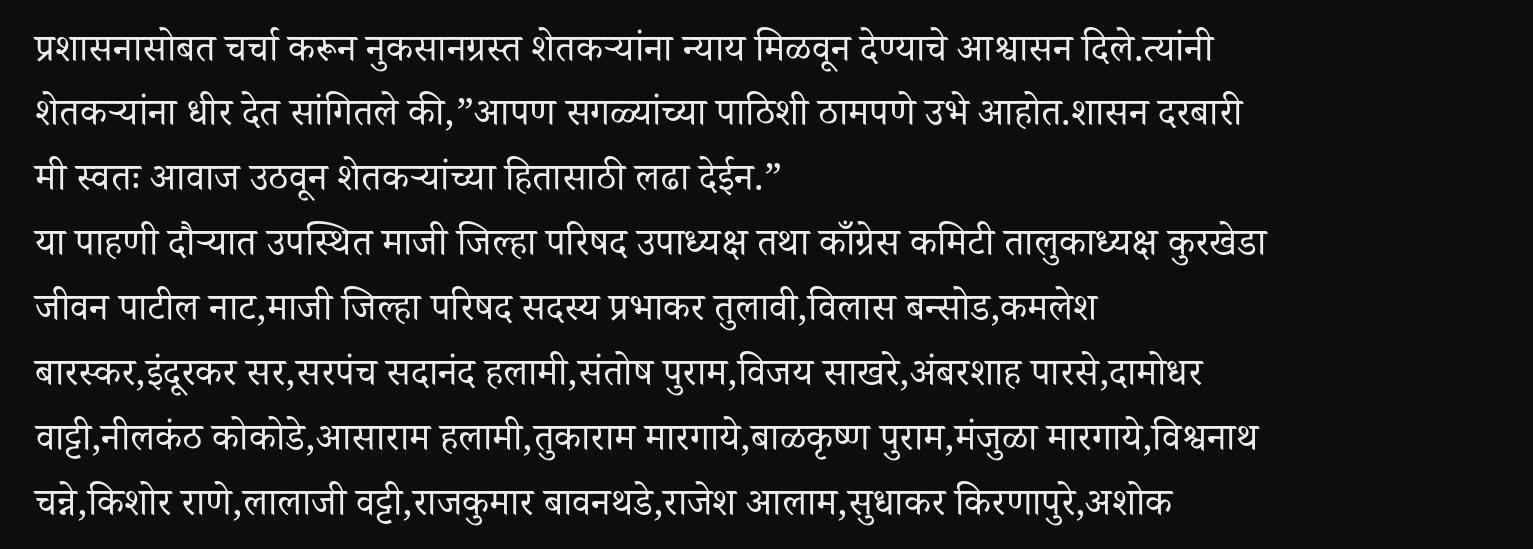प्रशासनासोबत चर्चा करून नुकसानग्रस्त शेतकऱ्यांना न्याय मिळवून देण्याचे आश्वासन दिले.त्यांनी शेतकऱ्यांना धीर देत सांगितले की,”आपण सगळ्यांच्या पाठिशी ठामपणे उभे आहोत.शासन दरबारी मी स्वतः आवाज उठवून शेतकऱ्यांच्या हितासाठी लढा देईन.”
या पाहणी दौऱ्यात उपस्थित माजी जिल्हा परिषद उपाध्यक्ष तथा काँग्रेस कमिटी तालुकाध्यक्ष कुरखेडा जीवन पाटील नाट,माजी जिल्हा परिषद सदस्य प्रभाकर तुलावी,विलास बन्सोड,कमलेश बारस्कर,इंदूरकर सर,सरपंच सदानंद हलामी,संतोष पुराम,विजय साखरे,अंबरशाह पारसे,दामोधर वाट्टी,नीलकंठ कोकोडे,आसाराम हलामी,तुकाराम मारगाये,बाळकृष्ण पुराम,मंजुळा मारगाये,विश्वनाथ चन्ने,किशोर राणे,लालाजी वट्टी,राजकुमार बावनथडे,राजेश आलाम,सुधाकर किरणापुरे,अशोक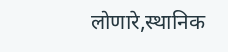लोणारे,स्थानिक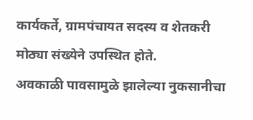कार्यकर्ते, ग्रामपंचायत सदस्य व शेतकरी मोठ्या संख्येने उपस्थित होते.
अवकाळी पावसामुळे झालेल्या नुकसानीचा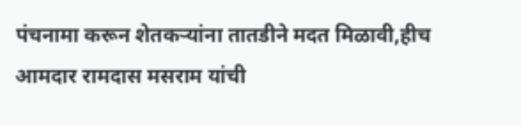पंचनामा करून शेतकऱ्यांना तातडीने मदत मिळावी,हीच आमदार रामदास मसराम यांची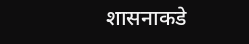शासनाकडे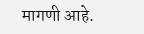मागणी आहे.